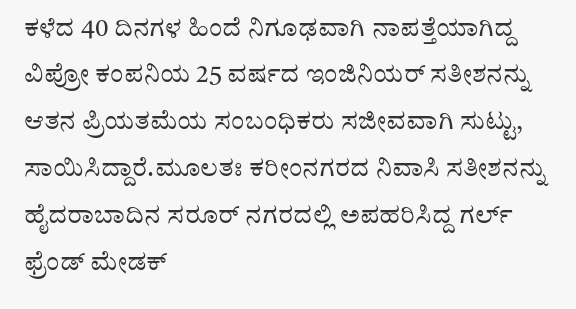ಕಳೆದ 40 ದಿನಗಳ ಹಿಂದೆ ನಿಗೂಢವಾಗಿ ನಾಪತ್ತೆಯಾಗಿದ್ದ ವಿಪ್ರೋ ಕಂಪನಿಯ 25 ವರ್ಷದ ಇಂಜಿನಿಯರ್ ಸತೀಶನನ್ನು ಆತನ ಪ್ರಿಯತಮೆಯ ಸಂಬಂಧಿಕರು ಸಜೀವವಾಗಿ ಸುಟ್ಟು, ಸಾಯಿಸಿದ್ದಾರೆ.ಮೂಲತಃ ಕರೀಂನಗರದ ನಿವಾಸಿ ಸತೀಶನನ್ನು ಹೈದರಾಬಾದಿನ ಸರೂರ್ ನಗರದಲ್ಲಿ ಅಪಹರಿಸಿದ್ದ ಗರ್ಲ್ ಫ್ರೆಂಡ್ ಮೇಡಕ್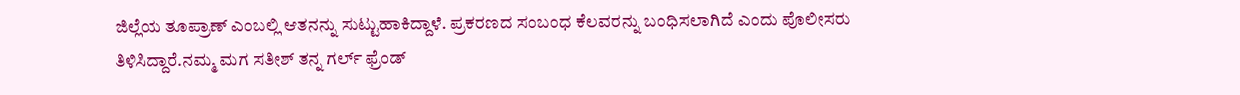ಜಿಲ್ಲೆಯ ತೂಪ್ರಾಣ್ ಎಂಬಲ್ಲಿ ಆತನನ್ನು ಸುಟ್ಟುಹಾಕಿದ್ದಾಳೆ. ಪ್ರಕರಣದ ಸಂಬಂಧ ಕೆಲವರನ್ನು ಬಂಧಿಸಲಾಗಿದೆ ಎಂದು ಪೊಲೀಸರು ತಿಳಿಸಿದ್ದಾರೆ.ನಮ್ಮ ಮಗ ಸತೀಶ್ ತನ್ನ ಗರ್ಲ್ ಫ್ರೆಂಡ್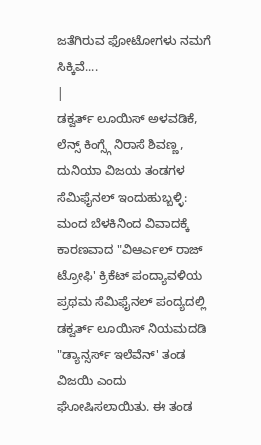ಜತೆಗಿರುವ ಫೋಟೋಗಳು ನಮಗೆ ಸಿಕ್ಕಿವೆ....
|
ಡಕ್ವರ್ತ್ ಲೂಯಿಸ್ ಅಳವಡಿಕೆ, ಲೆನ್ಸ್ ಕಿಂಗ್ಸ್ಗೆ ನಿರಾಸೆ ಶಿವಣ್ಣ, ದುನಿಯಾ ವಿಜಯ ತಂಡಗಳ ಸೆಮಿಫೈನಲ್ ಇಂದುಹುಬ್ಬಳ್ಳಿ: ಮಂದ ಬೆಳಕಿನಿಂದ ವಿವಾದಕ್ಕೆ ಕಾರಣವಾದ "ವಿಆರ್ಎಲ್ ರಾಜ್ ಟ್ರೋಫಿ' ಕ್ರಿಕೆಟ್ ಪಂದ್ಯಾವಳಿಯ ಪ್ರಥಮ ಸೆಮಿಫೈನಲ್ ಪಂದ್ಯದಲ್ಲಿ ಡಕ್ವರ್ತ್ ಲೂಯಿಸ್ ನಿಯಮದಡಿ "ಡ್ಯಾನ್ಸರ್ಸ್ ಇಲೆವೆನ್' ತಂಡ ವಿಜಯಿ ಎಂದು ಘೋಷಿಸಲಾಯಿತು. ಈ ತಂಡ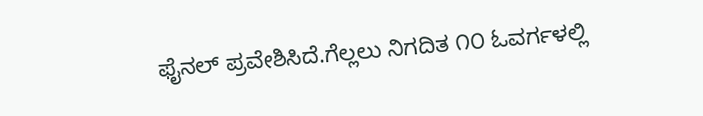ಫೈನಲ್ ಪ್ರವೇಶಿಸಿದೆ.ಗೆಲ್ಲಲು ನಿಗದಿತ ೧೦ ಓವರ್ಗಳಲ್ಲಿ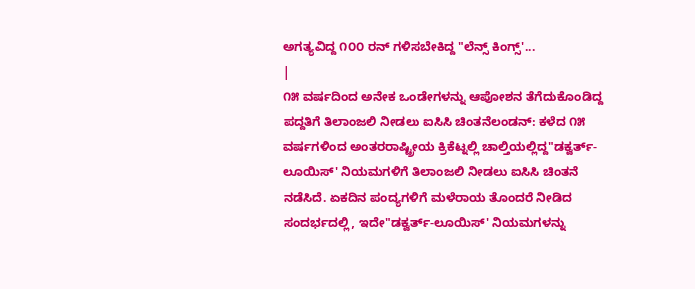ಅಗತ್ಯವಿದ್ದ ೧೦೦ ರನ್ ಗಳಿಸಬೇಕಿದ್ದ "ಲೆನ್ಸ್ ಕಿಂಗ್ಸ್'...
|
೧೫ ವರ್ಷದಿಂದ ಅನೇಕ ಒಂಡೇಗಳನ್ನು ಆಪೋಶನ ತೆಗೆದುಕೊಂಡಿದ್ದ ಪದ್ದತಿಗೆ ತಿಲಾಂಜಲಿ ನೀಡಲು ಐಸಿಸಿ ಚಿಂತನೆಲಂಡನ್: ಕಳೆದ ೧೫ ವರ್ಷಗಳಿಂದ ಅಂತರರಾಷ್ಟ್ರೀಯ ಕ್ರಿಕೆಟ್ನಲ್ಲಿ ಚಾಲ್ತಿಯಲ್ಲಿದ್ದ"ಡಕ್ವರ್ತ್-ಲೂಯಿಸ್' ನಿಯಮಗಳಿಗೆ ತಿಲಾಂಜಲಿ ನೀಡಲು ಐಸಿಸಿ ಚಿಂತನೆ ನಡೆಸಿದೆ. ಏಕದಿನ ಪಂದ್ಯಗಳಿಗೆ ಮಳೆರಾಯ ತೊಂದರೆ ನೀಡಿದ ಸಂದರ್ಭದಲ್ಲಿ, ಇದೇ"ಡಕ್ವರ್ತ್-ಲೂಯಿಸ್' ನಿಯಮಗಳನ್ನು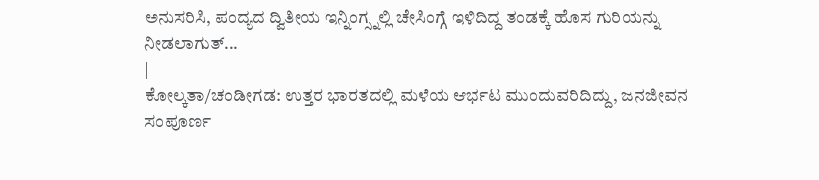ಅನುಸರಿಸಿ, ಪಂದ್ಯದ ದ್ವಿತೀಯ ಇನ್ನಿಂಗ್ಸ್ನಲ್ಲಿ ಚೇಸಿಂಗ್ಗೆ ಇಳಿದಿದ್ದ ತಂಡಕ್ಕೆ ಹೊಸ ಗುರಿಯನ್ನು ನೀಡಲಾಗುತ್...
|
ಕೋಲ್ಕತಾ/ಚಂಡೀಗಡ: ಉತ್ತರ ಭಾರತದಲ್ಲಿ ಮಳೆಯ ಆರ್ಭಟ ಮುಂದುವರಿದಿದ್ದು, ಜನಜೀವನ ಸಂಪೂರ್ಣ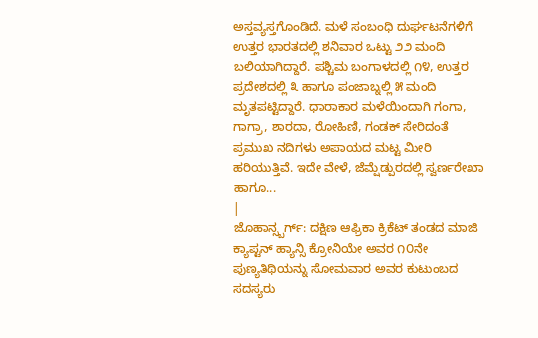ಅಸ್ತವ್ಯಸ್ತಗೊಂಡಿದೆ. ಮಳೆ ಸಂಬಂಧಿ ದುರ್ಘಟನೆಗಳಿಗೆ ಉತ್ತರ ಭಾರತದಲ್ಲಿ ಶನಿವಾರ ಒಟ್ಟು ೨೨ ಮಂದಿ ಬಲಿಯಾಗಿದ್ದಾರೆ. ಪಶ್ಚಿಮ ಬಂಗಾಳದಲ್ಲಿ ೧೪, ಉತ್ತರ ಪ್ರದೇಶದಲ್ಲಿ ೩ ಹಾಗೂ ಪಂಜಾಬ್ನಲ್ಲಿ ೫ ಮಂದಿ ಮೃತಪಟ್ಟಿದ್ದಾರೆ. ಧಾರಾಕಾರ ಮಳೆಯಿಂದಾಗಿ ಗಂಗಾ, ಗಾಗ್ರಾ, ಶಾರದಾ, ರೋಹಿಣಿ, ಗಂಡಕ್ ಸೇರಿದಂತೆ ಪ್ರಮುಖ ನದಿಗಳು ಅಪಾಯದ ಮಟ್ಟ ಮೀರಿ ಹರಿಯುತ್ತಿವೆ. ಇದೇ ವೇಳೆ, ಜೆಮ್ಷೆಡ್ಪುರದಲ್ಲಿ ಸ್ವರ್ಣರೇಖಾ ಹಾಗೂ...
|
ಜೊಹಾನ್ಸ್ಬರ್ಗ್: ದಕ್ಷಿಣ ಆಫ್ರಿಕಾ ಕ್ರಿಕೆಟ್ ತಂಡದ ಮಾಜಿ ಕ್ಯಾಪ್ಟನ್ ಹ್ಯಾನ್ಸಿ ಕ್ರೋನಿಯೇ ಅವರ ೧೦ನೇ ಪುಣ್ಯತಿಥಿಯನ್ನು ಸೋಮವಾರ ಅವರ ಕುಟುಂಬದ ಸದಸ್ಯರು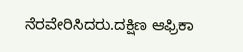ನೆರವೇರಿಸಿದರು.ದಕ್ಷಿಣ ಆಫ್ರಿಕಾ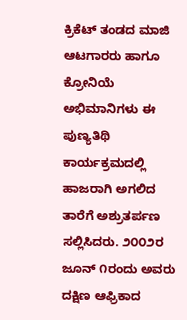ಕ್ರಿಕೆಟ್ ತಂಡದ ಮಾಜಿ ಆಟಗಾರರು ಹಾಗೂ ಕ್ರೋನಿಯೆ ಅಭಿಮಾನಿಗಳು ಈ ಪುಣ್ಯತಿಥಿ ಕಾರ್ಯಕ್ರಮದಲ್ಲಿ ಹಾಜರಾಗಿ ಅಗಲಿದ ತಾರೆಗೆ ಅಶ್ರುತರ್ಪಣ ಸಲ್ಲಿಸಿದರು. ೨೦೦೨ರ ಜೂನ್ ೧ರಂದು ಅವರು ದಕ್ಷಿಣ ಆಫ್ರಿಕಾದ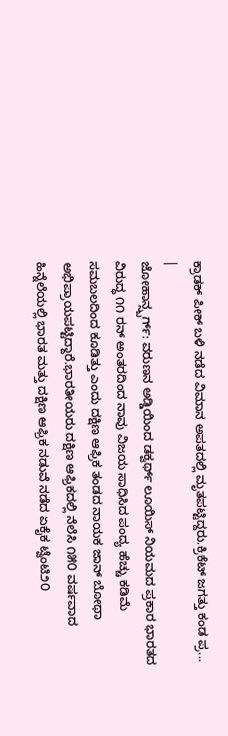ಕ್ರಾಡಕ್ ಪೀಕ್ ಬಳಿ ನಡೆದ ವಿಮಾನ ಅಪತದಲ್ಲಿ ಮೃತಪಟ್ಟಿದ್ದರು.ಕ್ರಿಕೆಟ್ ಜಗತ್ತು ಕಂಡ ಪ್ರ...
|
ಜೋಹಾನ್ಸ್ಬರ್ಗ್: ವರುಣನ ಅಡ್ಡಿಯಿಂದ ಡಕ್ವರ್ಥ್ ಲೂಯಿಸ್ ನಿಯಮದ ಪ್ರಕಾರ ಭಾರತದ ವಿರುದ್ಧ ೧೧ ರನ್ ಅಂತರದಿಂದ ನಾವು ವಿಜಯ ಸಾಧಿಸಿದ ಪಂದ್ಯ ಹೆಚ್ಚು ಕಡಿಮೆ ಸಮಬಲದಿಂದ ಕೂಡಿತ್ತು ಎಂದು ದಕ್ಷಿಣ ಆಫ್ರಿಕ ತಂಡದ ನಾಯಕ ಜಾನ್ ಬೋಥಾ ಅಭಿಪ್ರಾಯಪಟ್ಟಿದ್ದಾರೆ.ಭಾರತೀಯರು ದಕ್ಷಿಣ ಆಫ್ರಿಕದಲ್ಲಿ ನೆಲೆಸಿ ೧೫೦ ವರ್ಷವಾದ ಹಿನ್ನೆಲೆಯಲ್ಲಿ ಭಾರತ ಮತ್ತು ದಕ್ಷಿಣ ಆಫ್ರಿಕ ನಡುವೆ ನಡೆದ ಏಕೈಕ ಟ್ವೆಂಟಿ೨೦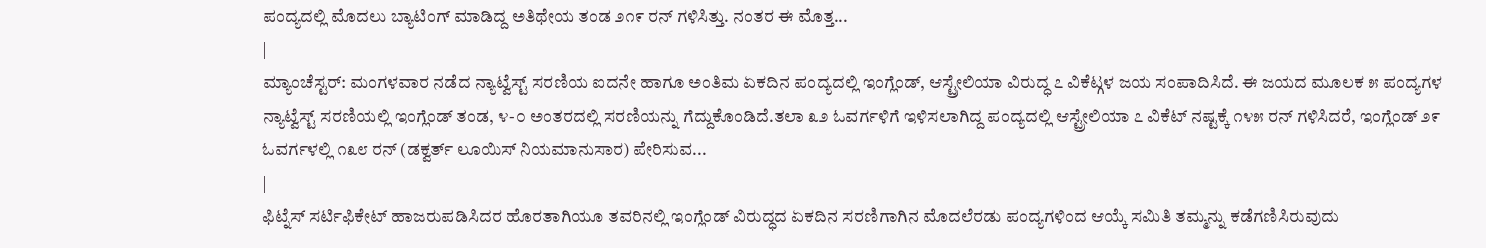ಪಂದ್ಯದಲ್ಲಿ ಮೊದಲು ಬ್ಯಾಟಿಂಗ್ ಮಾಡಿದ್ದ ಅತಿಥೇಯ ತಂಡ ೨೧೯ ರನ್ ಗಳಿಸಿತ್ತು. ನಂತರ ಈ ಮೊತ್ತ...
|
ಮ್ಯಾಂಚೆಸ್ಟರ್: ಮಂಗಳವಾರ ನಡೆದ ನ್ಯಾಟ್ವೆಸ್ಟ್ ಸರಣಿಯ ಐದನೇ ಹಾಗೂ ಅಂತಿಮ ಏಕದಿನ ಪಂದ್ಯದಲ್ಲಿ ಇಂಗ್ಲೆಂಡ್, ಆಸ್ಟ್ರೇಲಿಯಾ ವಿರುದ್ಧ ೭ ವಿಕೆಟ್ಗಳ ಜಯ ಸಂಪಾದಿಸಿದೆ. ಈ ಜಯದ ಮೂಲಕ ೫ ಪಂದ್ಯಗಳ ನ್ಯಾಟ್ವೆಸ್ಟ್ ಸರಣಿಯಲ್ಲಿ ಇಂಗ್ಲೆಂಡ್ ತಂಡ, ೪-೦ ಅಂತರದಲ್ಲಿ ಸರಣಿಯನ್ನು ಗೆದ್ದುಕೊಂಡಿದೆ.ತಲಾ ೩೨ ಓವರ್ಗಳಿಗೆ ಇಳಿಸಲಾಗಿದ್ದ ಪಂದ್ಯದಲ್ಲಿ ಆಸ್ಟ್ರೇಲಿಯಾ ೭ ವಿಕೆಟ್ ನಷ್ಟಕ್ಕೆ ೧೪೫ ರನ್ ಗಳಿಸಿದರೆ, ಇಂಗ್ಲೆಂಡ್ ೨೯ ಓವರ್ಗಳಲ್ಲಿ ೧೩೮ ರನ್ (ಡಕ್ವರ್ತ್ ಲೂಯಿಸ್ ನಿಯಮಾನುಸಾರ) ಪೇರಿಸುವ...
|
ಫಿಟ್ನೆಸ್ ಸರ್ಟಿಫಿಕೇಟ್ ಹಾಜರುಪಡಿಸಿದರ ಹೊರತಾಗಿಯೂ ತವರಿನಲ್ಲಿ ಇಂಗ್ಲೆಂಡ್ ವಿರುದ್ಧದ ಏಕದಿನ ಸರಣಿಗಾಗಿನ ಮೊದಲೆರಡು ಪಂದ್ಯಗಳಿಂದ ಆಯ್ಕೆ ಸಮಿತಿ ತಮ್ಮನ್ನು ಕಡೆಗಣಿಸಿರುವುದು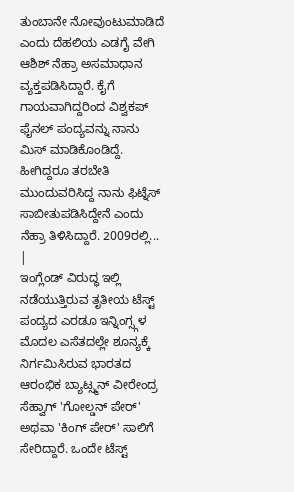ತುಂಬಾನೇ ನೋವುಂಟುಮಾಡಿದೆ ಎಂದು ದೆಹಲಿಯ ಎಡಗೈ ವೇಗಿ ಆಶಿಶ್ ನೆಹ್ರಾ ಅಸಮಾಧಾನ ವ್ಯಕ್ತಪಡಿಸಿದ್ದಾರೆ. ಕೈಗೆ ಗಾಯವಾಗಿದ್ದರಿಂದ ವಿಶ್ವಕಪ್ ಫೈನಲ್ ಪಂದ್ಯವನ್ನು ನಾನು ಮಿಸ್ ಮಾಡಿಕೊಂಡಿದ್ದೆ. ಹೀಗಿದ್ದರೂ ತರಬೇತಿ ಮುಂದುವರಿಸಿದ್ದ ನಾನು ಫಿಟ್ನೆಸ್ ಸಾಬೀತುಪಡಿಸಿದ್ದೇನೆ ಎಂದು ನೆಹ್ರಾ ತಿಳಿಸಿದ್ದಾರೆ. 2009ರಲ್ಲಿ...
|
ಇಂಗ್ಲೆಂಡ್ ವಿರುದ್ಧ ಇಲ್ಲಿ ನಡೆಯುತ್ತಿರುವ ತೃತೀಯ ಟೆಸ್ಟ್ ಪಂದ್ಯದ ಎರಡೂ ಇನ್ನಿಂಗ್ಸ್ಗಳ ಮೊದಲ ಎಸೆತದಲ್ಲೇ ಶೂನ್ಯಕ್ಕೆ ನಿರ್ಗಮಿಸಿರುವ ಭಾರತದ ಆರಂಭಿಕ ಬ್ಯಾಟ್ಸ್ಮನ್ ವೀರೇಂದ್ರ ಸೆಹ್ವಾಗ್ 'ಗೋಲ್ಡನ್ ಪೇರ್' ಅಥವಾ 'ಕಿಂಗ್ ಪೇರ್' ಸಾಲಿಗೆ ಸೇರಿದ್ದಾರೆ. ಒಂದೇ ಟೆಸ್ಟ್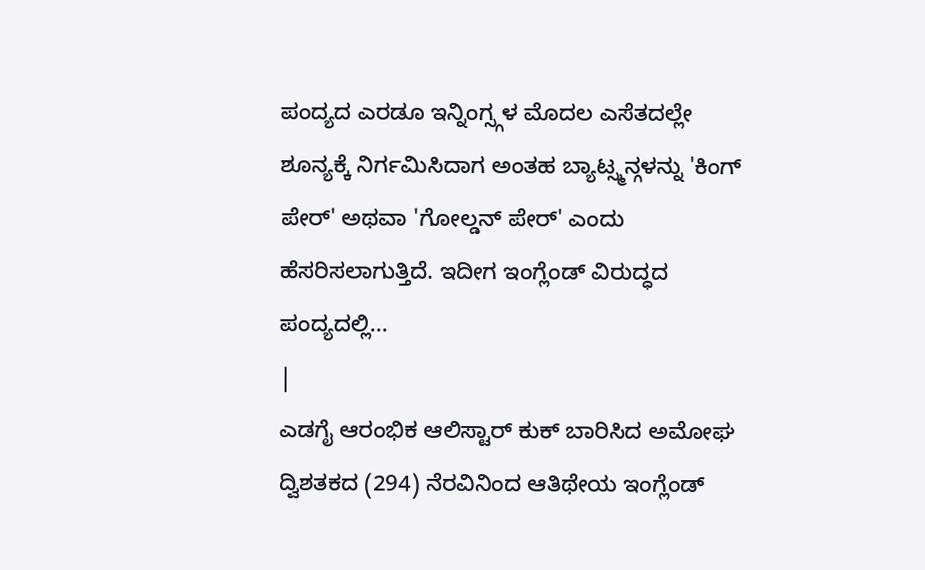ಪಂದ್ಯದ ಎರಡೂ ಇನ್ನಿಂಗ್ಸ್ಗಳ ಮೊದಲ ಎಸೆತದಲ್ಲೇ ಶೂನ್ಯಕ್ಕೆ ನಿರ್ಗಮಿಸಿದಾಗ ಅಂತಹ ಬ್ಯಾಟ್ಸ್ಮನ್ಗಳನ್ನು 'ಕಿಂಗ್ ಪೇರ್' ಅಥವಾ 'ಗೋಲ್ಡನ್ ಪೇರ್' ಎಂದು ಹೆಸರಿಸಲಾಗುತ್ತಿದೆ. ಇದೀಗ ಇಂಗ್ಲೆಂಡ್ ವಿರುದ್ಧದ ಪಂದ್ಯದಲ್ಲಿ...
|
ಎಡಗೈ ಆರಂಭಿಕ ಆಲಿಸ್ಟಾರ್ ಕುಕ್ ಬಾರಿಸಿದ ಅಮೋಘ ದ್ವಿಶತಕದ (294) ನೆರವಿನಿಂದ ಆತಿಥೇಯ ಇಂಗ್ಲೆಂಡ್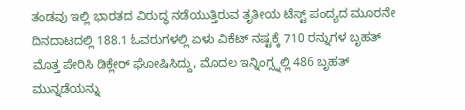ತಂಡವು ಇಲ್ಲಿ ಭಾರತದ ವಿರುದ್ಧ ನಡೆಯುತ್ತಿರುವ ತೃತೀಯ ಟೆಸ್ಟ್ ಪಂದ್ಯದ ಮೂರನೇ ದಿನದಾಟದಲ್ಲಿ 188.1 ಓವರುಗಳಲ್ಲಿ ಏಳು ವಿಕೆಟ್ ನಷ್ಟಕ್ಕೆ 710 ರನ್ನುಗಳ ಬೃಹತ್ ಮೊತ್ತ ಪೇರಿಸಿ ಡಿಕ್ಲೇರ್ ಘೋಷಿಸಿದ್ದು, ಮೊದಲ ಇನ್ನಿಂಗ್ಸ್ನಲ್ಲಿ 486 ಬೃಹತ್ ಮುನ್ನಡೆಯನ್ನು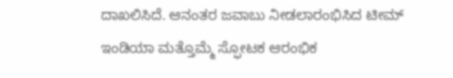ದಾಖಲಿಸಿದೆ. ಆನಂತರ ಜವಾಬು ನೀಡಲಾರಂಭಿಸಿದ ಟೀಮ್ ಇಂಡಿಯಾ ಮತ್ತೊಮ್ಮೆ ಸ್ಫೋಟಕ ಆರಂಭಿಕ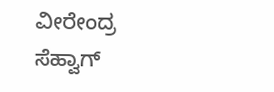ವೀರೇಂದ್ರ ಸೆಹ್ವಾಗ್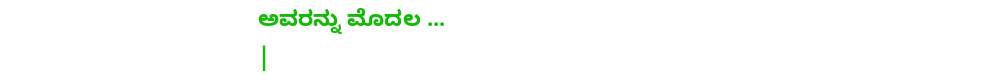ಅವರನ್ನು ಮೊದಲ ...
|